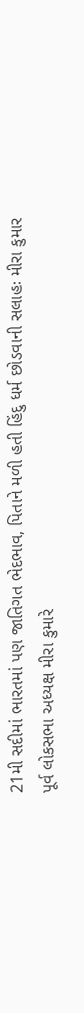21મી સદીમાં ભારતમાં પણ જાતિગત ભેદભાવ, પિતાને મળી હતી હિંદુ ધર્મ છોડવાની સલાહઃ મીરા કુમાર
પૂર્વ લોકસભા અધ્યક્ષ મીરા કુમારે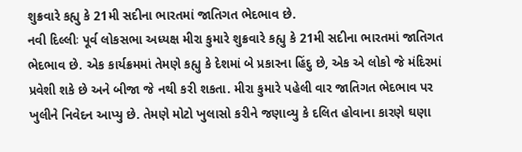શુક્રવારે કહ્યુ કે 21મી સદીના ભારતમાં જાતિગત ભેદભાવ છે.
નવી દિલ્લીઃ પૂર્વ લોકસભા અધ્યક્ષ મીરા કુમારે શુક્રવારે કહ્યુ કે 21મી સદીના ભારતમાં જાતિગત ભેદભાવ છે. એક કાર્યક્રમમાં તેમણે કહ્યુ કે દેશમાં બે પ્રકારના હિંદુ છે, એક એ લોકો જે મંદિરમાં પ્રવેશી શકે છે અને બીજા જે નથી કરી શકતા. મીરા કુમારે પહેલી વાર જાતિગત ભેદભાવ પર ખુલીને નિવેદન આપ્યુ છે. તેમણે મોટો ખુલાસો કરીને જણાવ્યુ કે દલિત હોવાના કારણે ઘણા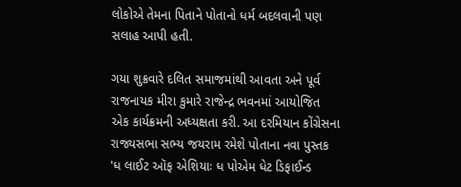લોકોએ તેમના પિતાને પોતાનો ધર્મ બદલવાની પણ સલાહ આપી હતી.

ગયા શુક્રવારે દલિત સમાજમાંથી આવતા અને પૂર્વ રાજનાયક મીરા કુમારે રાજેન્દ્ર ભવનમાં આયોજિત એક કાર્યક્રમની અધ્યક્ષતા કરી. આ દરમિયાન કોંગ્રેસના રાજ્યસભા સભ્ય જયરામ રમેશે પોતાના નવા પુસ્તક 'ધ લાઈટ ઑફ એશિયાઃ ધ પોએમ ધેટ ડિફાઈન્ડ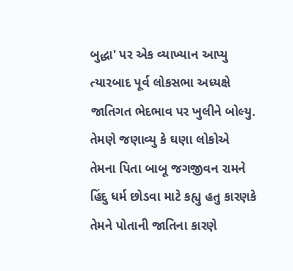બુદ્ધા' પર એક વ્યાખ્યાન આપ્યુ ત્યારબાદ પૂર્વ લોકસભા અધ્યક્ષે જાતિગત ભેદભાવ પર ખુલીને બોલ્યુ. તેમણે જણાવ્યુ કે ઘણા લોકોએ તેમના પિતા બાબૂ જગજીવન રામને હિંદુ ધર્મ છોડવા માટે કહ્યુ હતુ કારણકે તેમને પોતાની જાતિના કારણે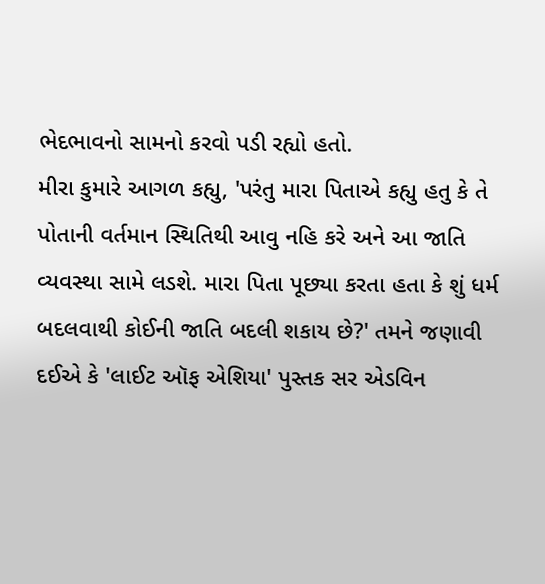ભેદભાવનો સામનો કરવો પડી રહ્યો હતો.
મીરા કુમારે આગળ કહ્યુ, 'પરંતુ મારા પિતાએ કહ્યુ હતુ કે તે પોતાની વર્તમાન સ્થિતિથી આવુ નહિ કરે અને આ જાતિ વ્યવસ્થા સામે લડશે. મારા પિતા પૂછ્યા કરતા હતા કે શું ધર્મ બદલવાથી કોઈની જાતિ બદલી શકાય છે?' તમને જણાવી દઈએ કે 'લાઈટ ઑફ એશિયા' પુસ્તક સર એડવિન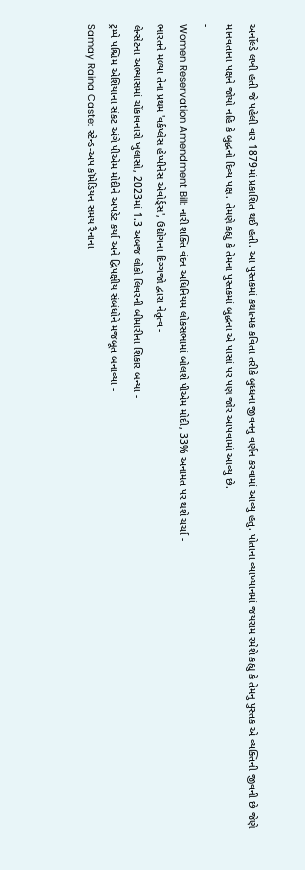અર્નોલ્ડે લખી હતી જે પહેલી વાર 1879માં પ્રકાશિત થઈ હતી. આ પુસ્તકમાં કથાત્મક કવિતા તરીકે બુધ્ધના જીવનનુ વર્ણન કરવામાં આવ્યુ હતુ. પોતાના વ્યાખ્યાનમાં જયરામ રમેશે કહ્યુ કે તેમનુ પુસ્તક એ વ્યક્તિની જીવની છે જેણે માનવતાના પક્ષને જોયો નહિ કે બુદ્ધનો દિવ્ય પક્ષ. તેમણે કહ્યુ કે તેમના પુસ્તકમાં બુદ્ધના એ પાસાં પર પણ જોર આપવામાં આવ્યુ છે.
-
Women Reservation Amendment Bill: નારી શક્તિ વંદન અધિનિયમ લોકસભામાં બોલશે પીએમ મોદી, 33% અનામત પર થશે ચર્ચા -
ભારતને મળ્યા તેના પ્રથમ 'વર્કપ્લેસ હેપ્પીનેસ એવોર્ડ્સ', ઉદ્યોગના દિગ્ગજો દ્વારા નેતૃત્વ -
લેન્સેટના અભ્યાસમાં ચોંકાવનારો ખુલાસો, 2023માં 1.3 અબજ લોકો લિવરની બીમારીના શિકાર બન્યા -
ટ્રમ્પે પશ્ચિમ એશિયાના સંકટ અંગે પીએમ મોદીને અપડેટ કર્યા અને દ્વિપક્ષીય સંબંધોને મજબૂત બનાવ્યા -
Samay Raina Caste: સ્ટેન્ડ-અપ કૉમેડિયન સમય રૈનાના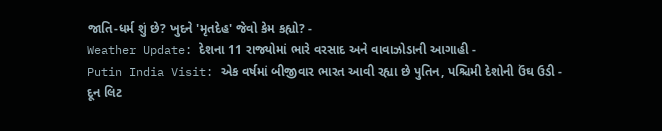જાતિ-ધર્મ શું છે? ખુદને 'મૃતદેહ' જેવો કેમ કહ્યો? -
Weather Update: દેશના 11 રાજ્યોમાં ભારે વરસાદ અને વાવાઝોડાની આગાહી -
Putin India Visit: એક વર્ષમાં બીજીવાર ભારત આવી રહ્યા છે પુતિન, પશ્ચિમી દેશોની ઉંઘ ઉડી -
દૂન લિટ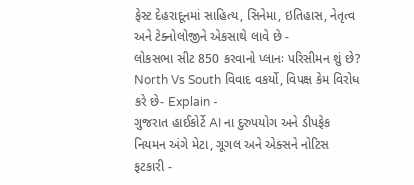ફેસ્ટ દેહરાદૂનમાં સાહિત્ય, સિનેમા, ઇતિહાસ, નેતૃત્વ અને ટેક્નોલોજીને એકસાથે લાવે છે -
લોકસભા સીટ 850 કરવાનો પ્લાનઃ પરિસીમન શું છે? North Vs South વિવાદ વકર્યો, વિપક્ષ કેમ વિરોધ કરે છે- Explain -
ગુજરાત હાઈકોર્ટે AI ના દુરુપયોગ અને ડીપફેક નિયમન અંગે મેટા, ગૂગલ અને એક્સને નોટિસ ફટકારી -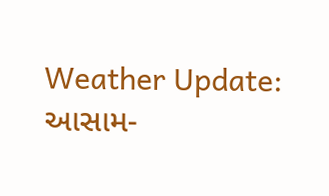Weather Update: આસામ-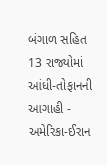બંગાળ સહિત 13 રાજ્યોમાં આંધી-તોફાનની આગાહી -
અમેરિકા-ઈરાન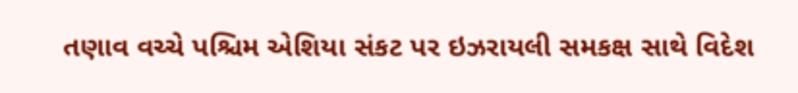તણાવ વચ્ચે પશ્ચિમ એશિયા સંકટ પર ઇઝરાયલી સમકક્ષ સાથે વિદેશ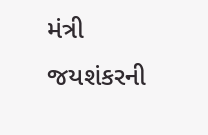મંત્રી જયશંકરની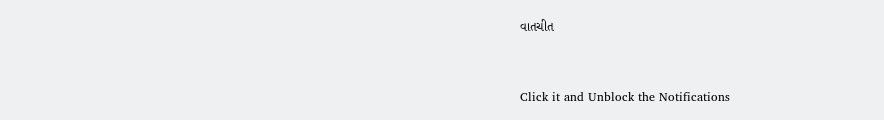વાતચીત



Click it and Unblock the Notifications